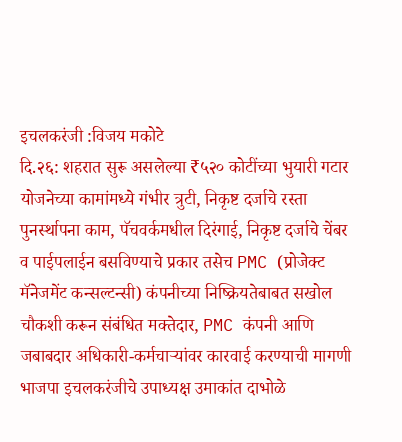इचलकरंजी :विजय मकोटे
दि.२६: शहरात सुरू असलेल्या ₹५२० कोटींच्या भुयारी गटार योजनेच्या कामांमध्ये गंभीर त्रुटी, निकृष्ट दर्जाचे रस्ता पुनर्स्थापना काम, पॅचवर्कमधील दिरंगाई, निकृष्ट दर्जाचे चेंबर व पाईपलाईन बसविण्याचे प्रकार तसेच PMC (प्रोजेक्ट मॅनेजमेंट कन्सल्टन्सी) कंपनीच्या निष्क्रियतेबाबत सखोल चौकशी करून संबंधित मक्तेदार, PMC कंपनी आणि जबाबदार अधिकारी-कर्मचाऱ्यांवर कारवाई करण्याची मागणी भाजपा इचलकरंजीचे उपाध्यक्ष उमाकांत दाभोळे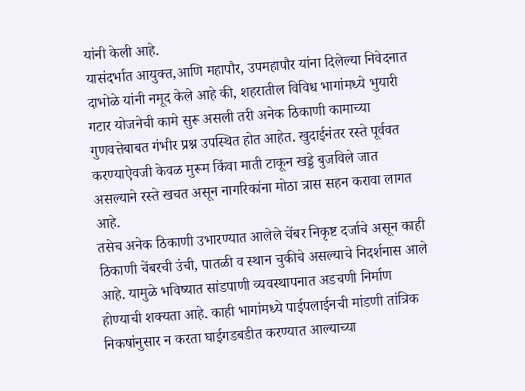यांनी केली आहे.
यासंदर्भात आयुक्त,आणि महापौर, उपमहापौर यांना दिलेल्या निवेदनात दाभोळे यांनी नमूद केले आहे की, शहरातील विविध भागांमध्ये भुयारी गटार योजनेची कामे सुरू असली तरी अनेक ठिकाणी कामाच्या गुणवत्तेबाबत गंभीर प्रश्न उपस्थित होत आहेत. खुदाईनंतर रस्ते पूर्ववत करण्याऐवजी केवळ मुरूम किंवा माती टाकून खड्डे बुजविले जात असल्याने रस्ते खचत असून नागरिकांना मोठा त्रास सहन करावा लागत आहे.
तसेच अनेक ठिकाणी उभारण्यात आलेले चेंबर निकृष्ट दर्जाचे असून काही ठिकाणी चेंबरची उंची, पातळी व स्थान चुकीचे असल्याचे निदर्शनास आले आहे. यामुळे भविष्यात सांडपाणी व्यवस्थापनात अडचणी निर्माण होण्याची शक्यता आहे. काही भागांमध्ये पाईपलाईनची मांडणी तांत्रिक निकषांनुसार न करता घाईगडबडीत करण्यात आल्याच्या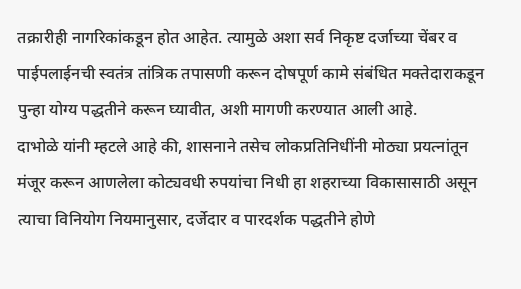तक्रारीही नागरिकांकडून होत आहेत. त्यामुळे अशा सर्व निकृष्ट दर्जाच्या चेंबर व पाईपलाईनची स्वतंत्र तांत्रिक तपासणी करून दोषपूर्ण कामे संबंधित मक्तेदाराकडून पुन्हा योग्य पद्धतीने करून घ्यावीत, अशी मागणी करण्यात आली आहे.
दाभोळे यांनी म्हटले आहे की, शासनाने तसेच लोकप्रतिनिधींनी मोठ्या प्रयत्नांतून मंजूर करून आणलेला कोट्यवधी रुपयांचा निधी हा शहराच्या विकासासाठी असून त्याचा विनियोग नियमानुसार, दर्जेदार व पारदर्शक पद्धतीने होणे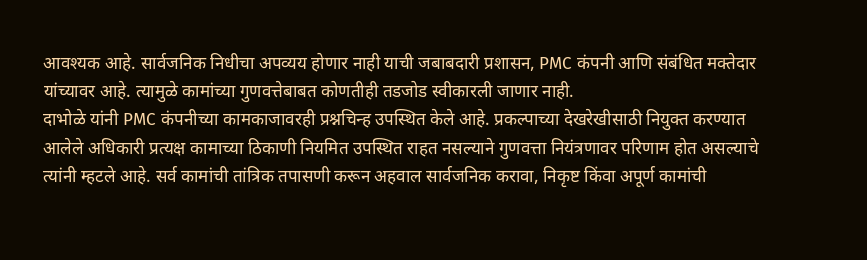आवश्यक आहे. सार्वजनिक निधीचा अपव्यय होणार नाही याची जबाबदारी प्रशासन, PMC कंपनी आणि संबंधित मक्तेदार यांच्यावर आहे. त्यामुळे कामांच्या गुणवत्तेबाबत कोणतीही तडजोड स्वीकारली जाणार नाही.
दाभोळे यांनी PMC कंपनीच्या कामकाजावरही प्रश्नचिन्ह उपस्थित केले आहे. प्रकल्पाच्या देखरेखीसाठी नियुक्त करण्यात आलेले अधिकारी प्रत्यक्ष कामाच्या ठिकाणी नियमित उपस्थित राहत नसल्याने गुणवत्ता नियंत्रणावर परिणाम होत असल्याचे त्यांनी म्हटले आहे. सर्व कामांची तांत्रिक तपासणी करून अहवाल सार्वजनिक करावा, निकृष्ट किंवा अपूर्ण कामांची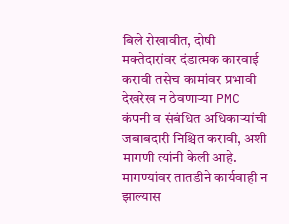बिले रोखावीत, दोषी मक्तेदारांवर दंडात्मक कारवाई करावी तसेच कामांवर प्रभावी देखरेख न ठेवणाऱ्या PMC कंपनी व संबंधित अधिकाऱ्यांची जबाबदारी निश्चित करावी, अशी मागणी त्यांनी केली आहे. मागण्यांवर तातडीने कार्यवाही न झाल्यास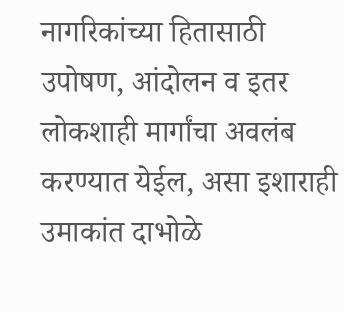नागरिकांच्या हितासाठी उपोषण, आंदोलन व इतर लोकशाही मार्गांचा अवलंब करण्यात येईल, असा इशाराही उमाकांत दाभोळे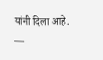यांनी दिला आहे.
—